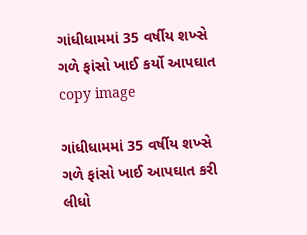ગાંધીધામમાં 35 વર્ષીય શખ્સે ગળે ફાંસો ખાઈ કર્યો આપઘાત
copy image

ગાંધીધામમાં 35 વર્ષીય શખ્સે ગળે ફાંસો ખાઈ આપઘાત કરી લીધો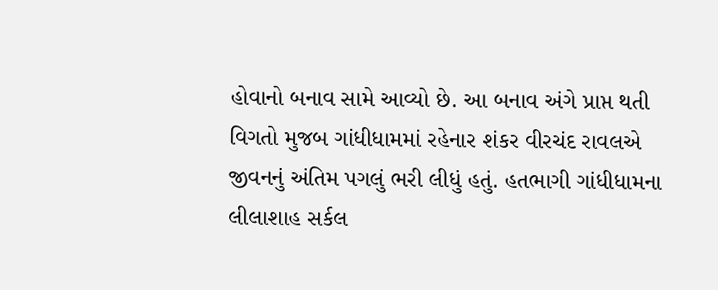હોવાનો બનાવ સામે આવ્યો છે. આ બનાવ અંગે પ્રાપ્ત થતી વિગતો મુજબ ગાંધીધામમાં રહેનાર શંકર વીરચંદ રાવલએ જીવનનું અંતિમ પગલું ભરી લીધું હતું. હતભાગી ગાંધીધામના લીલાશાહ સર્કલ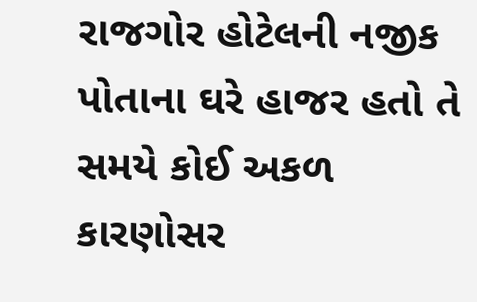રાજગોર હોટેલની નજીક પોતાના ઘરે હાજર હતો તે સમયે કોઈ અકળ કારણોસર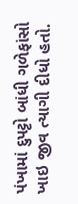પંખામાં દુપટ્ટો બાંધી ગળેફાંસો ખાઇ જીવ ત્યાગી દીધો હતો.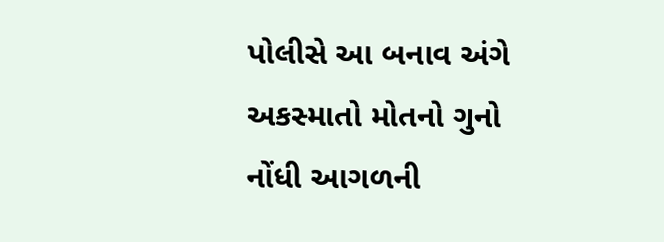પોલીસે આ બનાવ અંગે અકસ્માતો મોતનો ગુનો નોંધી આગળની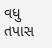વધુ તપાસ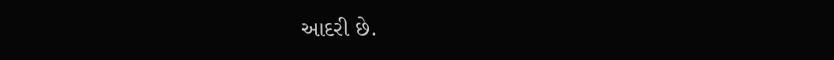આદરી છે.